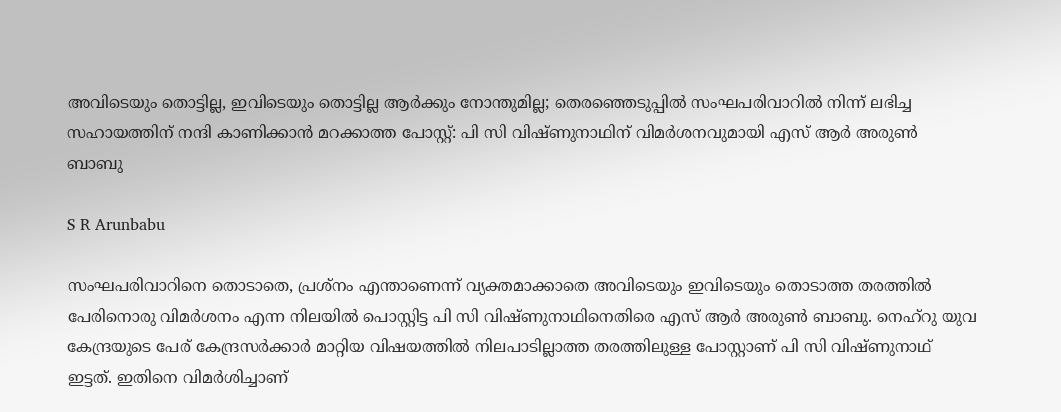അവിടെയും തൊട്ടില്ല, ഇവിടെയും തൊട്ടില്ല ആർക്കും നോന്തുമില്ല; തെരഞ്ഞെടുപ്പിൽ സംഘപരിവാറിൽ നിന്ന് ലഭിച്ച സഹായത്തിന് നന്ദി കാണിക്കാൻ മറക്കാത്ത പോസ്റ്റ്: പി സി വിഷ്ണുനാഥിന് വിമർശനവുമായി എസ് ആർ അരുൺ ബാബു

S R Arunbabu

സംഘപരിവാറിനെ തൊടാതെ, പ്രശ്നം എന്താണെന്ന് വ്യക്തമാക്കാതെ അവിടെയും ഇവിടെയും തൊടാത്ത തരത്തിൽ പേരിനൊരു വിമർശനം എന്ന നിലയിൽ പൊസ്റ്റിട്ട പി സി വിഷ്ണുനാഥിനെതിരെ എസ് ആർ അരുൺ ബാബു. നെഹ്റു യുവ കേന്ദ്രയുടെ പേര് കേന്ദ്രസർക്കാർ മാറ്റിയ വിഷയത്തിൽ നിലപാടില്ലാത്ത തരത്തിലുള്ള പോസ്റ്റാണ് പി സി വിഷ്ണുനാഥ് ഇട്ടത്. ഇതിനെ വിമർശിച്ചാണ്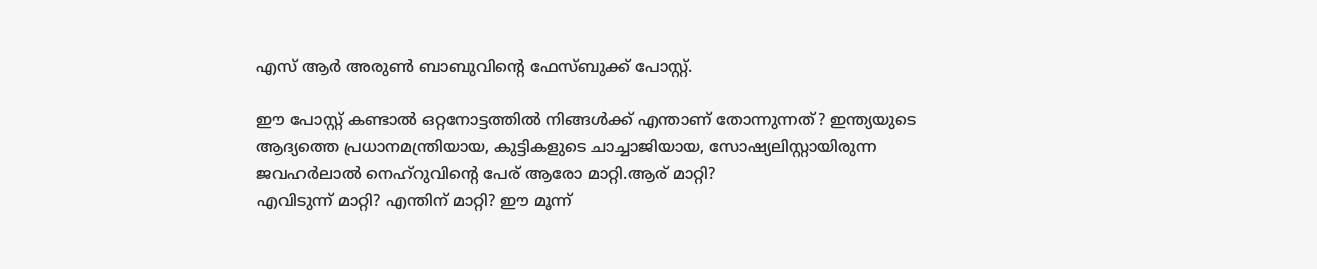എസ് ആർ അരുൺ ബാബുവിന്റെ ഫേസ്ബുക്ക് പോസ്റ്റ്.

ഈ പോസ്റ്റ് കണ്ടാൽ ഒറ്റനോട്ടത്തിൽ നിങ്ങൾക്ക് എന്താണ് തോന്നുന്നത്? ഇന്ത്യയുടെ ആദ്യത്തെ പ്രധാനമന്ത്രിയായ, കുട്ടികളുടെ ചാച്ചാജിയായ, സോഷ്യലിസ്റ്റായിരുന്ന ജവഹർലാൽ നെഹ്റുവിന്റെ പേര് ആരോ മാറ്റി.ആര് മാറ്റി?
എവിടുന്ന് മാറ്റി? എന്തിന് മാറ്റി? ഈ മൂന്ന്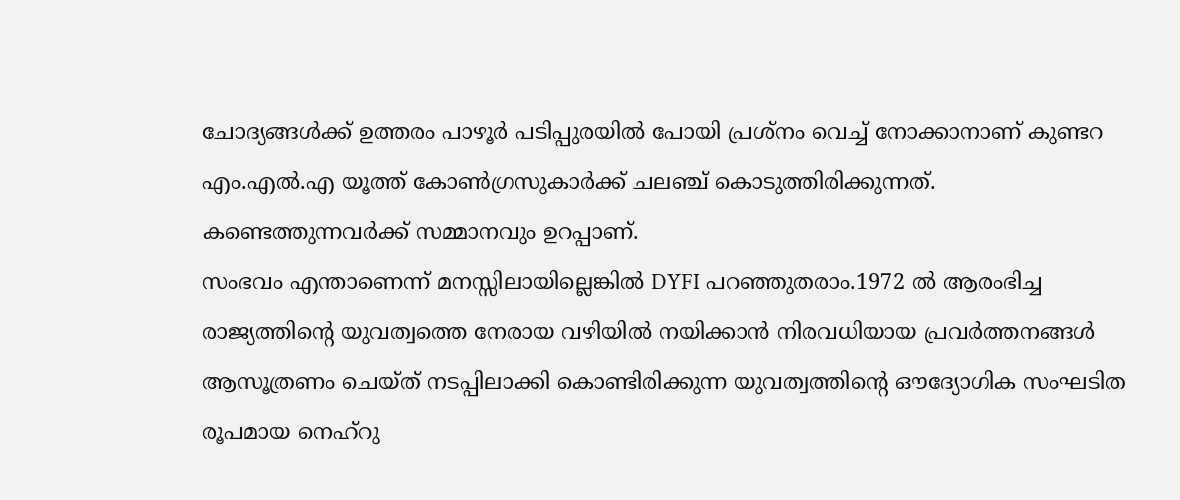ചോദ്യങ്ങൾക്ക് ഉത്തരം പാഴൂർ പടിപ്പുരയിൽ പോയി പ്രശ്നം വെച്ച് നോക്കാനാണ് കുണ്ടറ എം.എൽ.എ യൂത്ത് കോൺഗ്രസുകാർക്ക് ചലഞ്ച് കൊടുത്തിരിക്കുന്നത്. കണ്ടെത്തുന്നവർക്ക് സമ്മാനവും ഉറപ്പാണ്.
സംഭവം എന്താണെന്ന് മനസ്സിലായില്ലെങ്കിൽ DYFI പറഞ്ഞുതരാം.1972 ൽ ആരംഭിച്ച രാജ്യത്തിന്റെ യുവത്വത്തെ നേരായ വഴിയിൽ നയിക്കാൻ നിരവധിയായ പ്രവർത്തനങ്ങൾ ആസൂത്രണം ചെയ്ത് നടപ്പിലാക്കി കൊണ്ടിരിക്കുന്ന യുവത്വത്തിന്റെ ഔദ്യോഗിക സംഘടിത രൂപമായ നെഹ്റു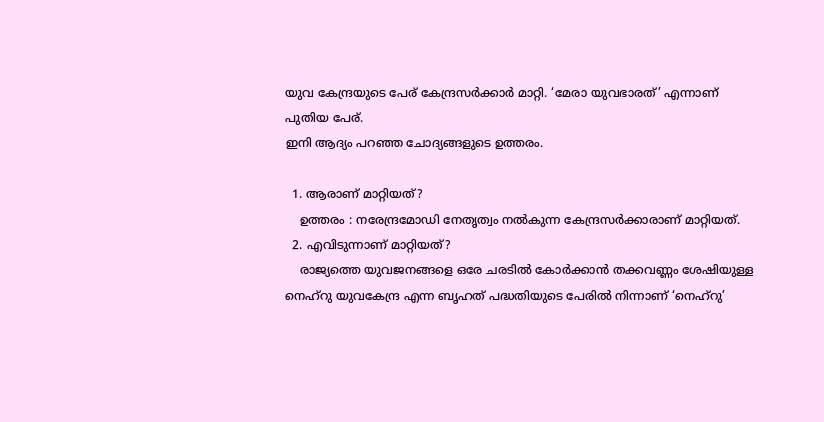യുവ കേന്ദ്രയുടെ പേര് കേന്ദ്രസർക്കാർ മാറ്റി. ‘മേരാ യുവഭാരത്’ എന്നാണ് പുതിയ പേര്.
ഇനി ആദ്യം പറഞ്ഞ ചോദ്യങ്ങളുടെ ഉത്തരം.

  1. ആരാണ് മാറ്റിയത്?
    ഉത്തരം : നരേന്ദ്രമോഡി നേതൃത്വം നൽകുന്ന കേന്ദ്രസർക്കാരാണ് മാറ്റിയത്.
  2. എവിടുന്നാണ് മാറ്റിയത്?
    രാജ്യത്തെ യുവജനങ്ങളെ ഒരേ ചരടിൽ കോർക്കാൻ തക്കവണ്ണം ശേഷിയുള്ള നെഹ്റു യുവകേന്ദ്ര എന്ന ബൃഹത് പദ്ധതിയുടെ പേരിൽ നിന്നാണ് ‘നെഹ്‌റു’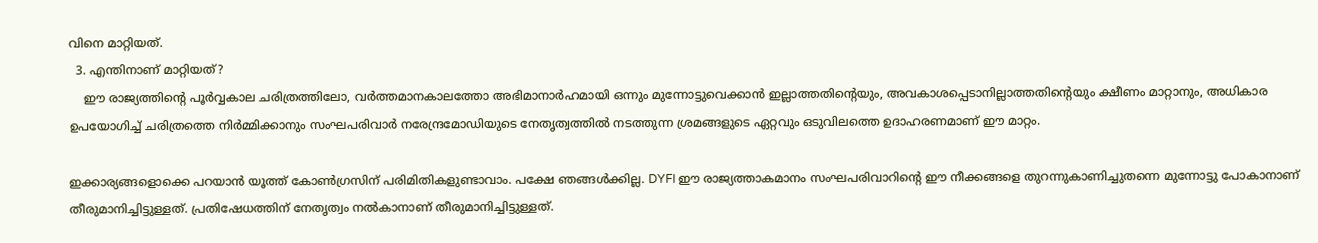വിനെ മാറ്റിയത്.
  3. എന്തിനാണ് മാറ്റിയത്?
    ഈ രാജ്യത്തിന്റെ പൂർവ്വകാല ചരിത്രത്തിലോ, വർത്തമാനകാലത്തോ അഭിമാനാർഹമായി ഒന്നും മുന്നോട്ടുവെക്കാൻ ഇല്ലാത്തതിന്റെയും, അവകാശപ്പെടാനില്ലാത്തതിന്റെയും ക്ഷീണം മാറ്റാനും, അധികാര ഉപയോഗിച്ച് ചരിത്രത്തെ നിർമ്മിക്കാനും സംഘപരിവാർ നരേന്ദ്രമോഡിയുടെ നേതൃത്വത്തിൽ നടത്തുന്ന ശ്രമങ്ങളുടെ ഏറ്റവും ഒടുവിലത്തെ ഉദാഹരണമാണ് ഈ മാറ്റം.

ഇക്കാര്യങ്ങളൊക്കെ പറയാൻ യൂത്ത് കോൺഗ്രസിന് പരിമിതികളുണ്ടാവാം. പക്ഷേ ഞങ്ങൾക്കില്ല. DYFI ഈ രാജ്യത്താകമാനം സംഘപരിവാറിന്റെ ഈ നീക്കങ്ങളെ തുറന്നുകാണിച്ചുതന്നെ മുന്നോട്ടു പോകാനാണ് തീരുമാനിച്ചിട്ടുള്ളത്. പ്രതിഷേധത്തിന് നേതൃത്വം നൽകാനാണ് തീരുമാനിച്ചിട്ടുള്ളത്.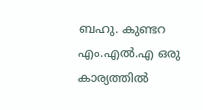ബഹു. കുണ്ടറ എം.എൽ.എ ഒരു കാര്യത്തിൽ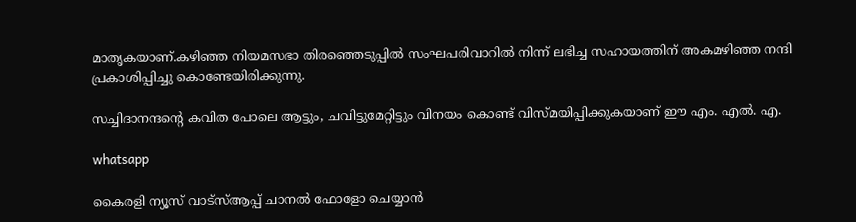മാതൃകയാണ്.കഴിഞ്ഞ നിയമസഭാ തിരഞ്ഞെടുപ്പിൽ സംഘപരിവാറിൽ നിന്ന് ലഭിച്ച സഹായത്തിന് അകമഴിഞ്ഞ നന്ദി പ്രകാശിപ്പിച്ചു കൊണ്ടേയിരിക്കുന്നു.

സച്ചിദാനന്ദന്റെ കവിത പോലെ ആട്ടും, ചവിട്ടുമേറ്റിട്ടും വിനയം കൊണ്ട് വിസ്മയിപ്പിക്കുകയാണ് ഈ എം. എൽ. എ.

whatsapp

കൈരളി ന്യൂസ് വാട്‌സ്ആപ്പ് ചാനല്‍ ഫോളോ ചെയ്യാന്‍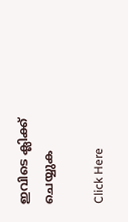ഇവിടെ ക്ലിക്ക് ചെയ്യുക

Click Here